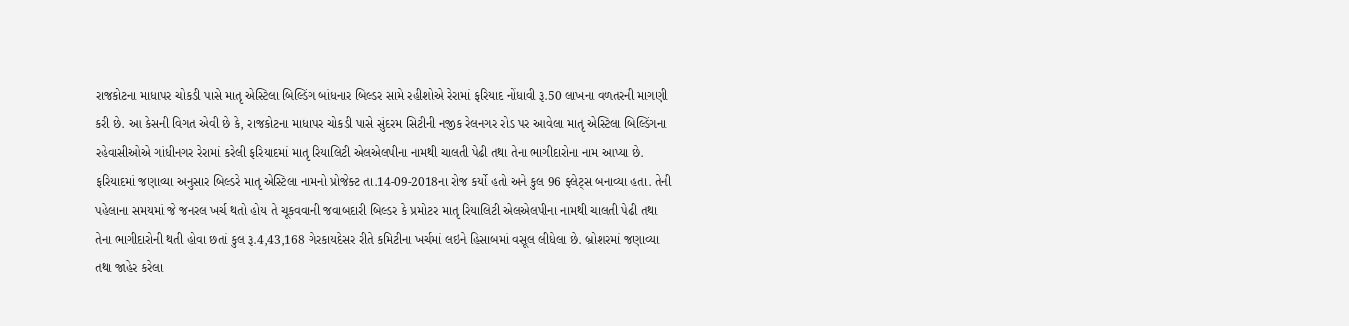રાજકોટના માધાપર ચોકડી પાસે માતૃ એસ્ટિલા બિલ્ડિંગ બાંધનાર બિલ્ડર સામે રહીશોએ રેરામાં ફરિયાદ નોંધાવી રૂ.50 લાખના વળતરની માગણી કરી છે. આ કેસની વિગત એવી છે કે, રાજકોટના માધાપર ચોકડી પાસે સુંદરમ સિટીની નજીક રેલનગર રોડ પર આવેલા માતૃ એસ્ટિલા બિલ્ડિંગના રહેવાસીઓએ ગાંધીનગર રેરામાં કરેલી ફરિયાદમાં માતૃ રિયાલિટી એલએલપીના નામથી ચાલતી પેઢી તથા તેના ભાગીદારોના નામ આપ્યા છે.
ફરિયાદમાં જણાવ્યા અનુસાર બિલ્ડરે માતૃ એસ્ટિલા નામનો પ્રોજેક્ટ તા.14-09-2018ના રોજ કર્યો હતો અને કુલ 96 ફ્લેટ્સ બનાવ્યા હતા. તેની પહેલાના સમયમાં જે જનરલ ખર્ચ થતો હોય તે ચૂકવવાની જવાબદારી બિલ્ડર કે પ્રમોટર માતૃ રિયાલિટી એલએલપીના નામથી ચાલતી પેઢી તથા તેના ભાગીદારોની થતી હોવા છતાં કુલ રૂ.4,43,168 ગેરકાયદેસર રીતે કમિટીના ખર્ચમાં લઇને હિસાબમાં વસૂલ લીધેલા છે. બ્રોશરમાં જણાવ્યા તથા જાહેર કરેલા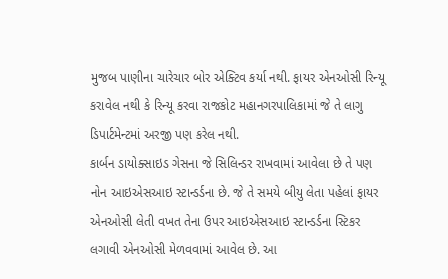મુજબ પાણીના ચારેચાર બોર એક્ટિવ કર્યા નથી. ફાયર એનઓસી રિન્યૂ કરાવેલ નથી કે રિન્યૂ કરવા રાજકોટ મહાનગરપાલિકામાં જે તે લાગુ ડિપાર્ટમેન્ટમાં અરજી પણ કરેલ નથી.
કાર્બન ડાયોક્સાઇડ ગેસના જે સિલિન્ડર રાખવામાં આવેલા છે તે પણ નોન આઇએસઆઇ સ્ટાન્ડર્ડના છે. જે તે સમયે બીયુ લેતા પહેલાં ફાયર એનઓસી લેતી વખત તેના ઉપર આઇએસઆઇ સ્ટાન્ડર્ડના સ્ટિકર લગાવી એનઓસી મેળવવામાં આવેલ છે. આ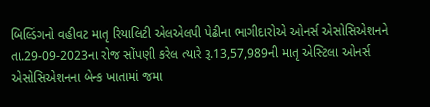બિલ્ડિંગનો વહીવટ માતૃ રિયાલિટી એલએલપી પેઢીના ભાગીદારોએ ઓનર્સ એસોસિએશનને તા.29-09-2023ના રોજ સોંપણી કરેલ ત્યારે રૂ.13,57,989ની માતૃ એસ્ટિલા ઓનર્સ એસોસિએશનના બેન્ક ખાતામાં જમા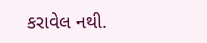કરાવેલ નથી.